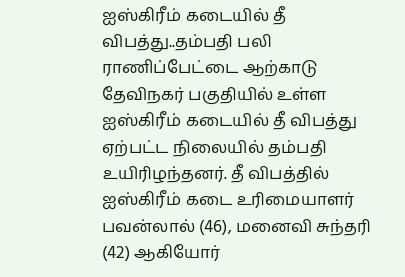ஐஸ்கிரீம் கடையில் தீ விபத்து..தம்பதி பலி
ராணிப்பேட்டை ஆற்காடு தேவிநகர் பகுதியில் உள்ள ஐஸ்கிரீம் கடையில் தீ விபத்து ஏற்பட்ட நிலையில் தம்பதி உயிரிழந்தனர். தீ விபத்தில் ஐஸ்கிரீம் கடை உரிமையாளர் பவன்லால் (46), மனைவி சுந்தரி (42) ஆகியோர்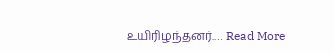உயிரிழந்தனர்.… Read More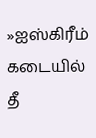»ஐஸ்கிரீம் கடையில் தீ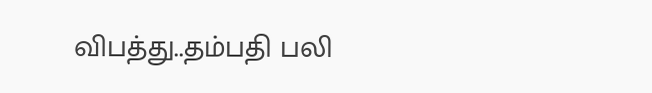விபத்து..தம்பதி பலி